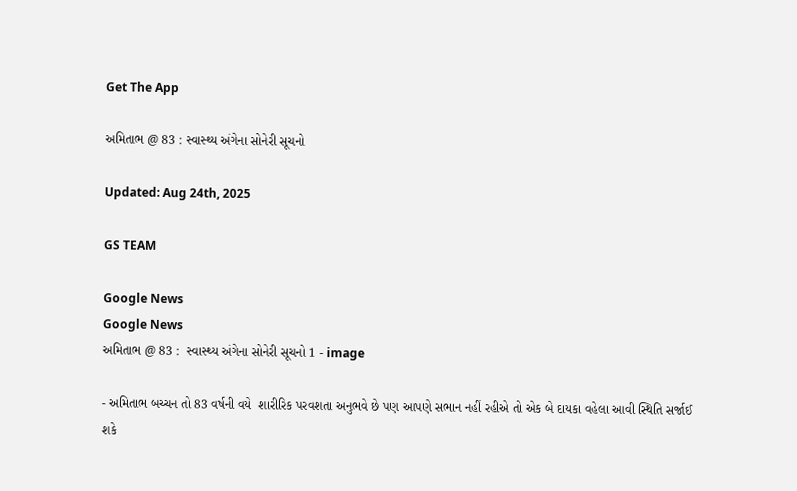Get The App

અમિતાભ @ 83 : સ્વાસ્થ્ય અંગેના સોનેરી સૂચનો

Updated: Aug 24th, 2025

GS TEAM

Google News
Google News
અમિતાભ @ 83 :  સ્વાસ્થ્ય અંગેના સોનેરી સૂચનો 1 - image

- અમિતાભ બચ્ચન તો 83 વર્ષની વયે  શારીરિક પરવશતા અનુભવે છે પણ આપણે સભાન નહીં રહીએ તો એક બે દાયકા વહેલા આવી સ્થિતિ સર્જાઈ શકે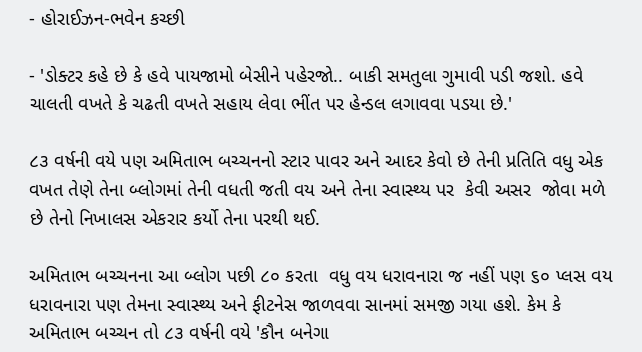- હોરાઈઝન-ભવેન કચ્છી

- 'ડોક્ટર કહે છે કે હવે પાયજામો બેસીને પહેરજો.. બાકી સમતુલા ગુમાવી પડી જશો. હવે ચાલતી વખતે કે ચઢતી વખતે સહાય લેવા ભીંત પર હેન્ડલ લગાવવા પડયા છે.'

૮૩ વર્ષની વયે પણ અમિતાભ બચ્ચનનો સ્ટાર પાવર અને આદર કેવો છે તેની પ્રતિતિ વધુ એક વખત તેણે તેના બ્લોગમાં તેની વધતી જતી વય અને તેના સ્વાસ્થ્ય પર  કેવી અસર  જોવા મળે છે તેનો નિખાલસ એકરાર કર્યો તેના પરથી થઈ.

અમિતાભ બચ્ચનના આ બ્લોગ પછી ૮૦ કરતા  વધુ વય ધરાવનારા જ નહીં પણ ૬૦ પ્લસ વય ધરાવનારા પણ તેમના સ્વાસ્થ્ય અને ફીટનેસ જાળવવા સાનમાં સમજી ગયા હશે. કેમ કે અમિતાભ બચ્ચન તો ૮૩ વર્ષની વયે 'કૌન બનેગા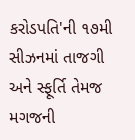કરોડપતિ'ની ૧૭મી સીઝનમાં તાજગી અને સ્ફૂર્તિ તેમજ મગજની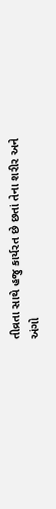તીવ્રતા સાથે હજુ કાર્યરત છે છતાં તેના શરીર અને અંગો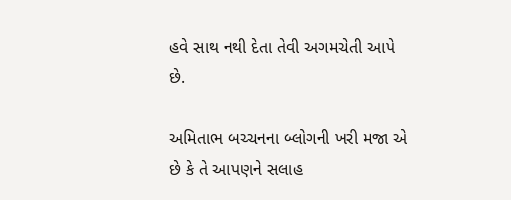હવે સાથ નથી દેતા તેવી અગમચેતી આપે છે.

અમિતાભ બચ્ચનના બ્લોગની ખરી મજા એ છે કે તે આપણને સલાહ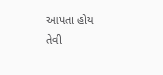આપતા હોય તેવી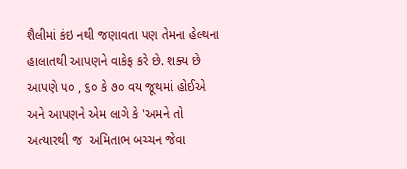શૈલીમાં કંઇ નથી જણાવતા પણ તેમના હેલ્થના હાલાતથી આપણને વાકેફ કરે છે. શક્ય છે આપણે ૫૦ , ૬૦ કે ૭૦ વય જૂથમાં હોઈએ અને આપણને એમ લાગે કે 'અમને તો અત્યારથી જ  અમિતાભ બચ્ચન જેવા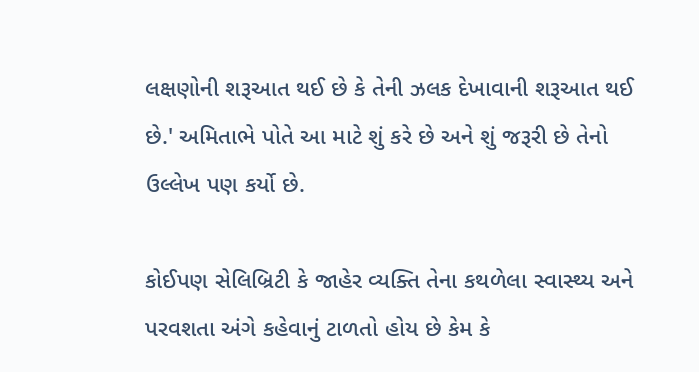લક્ષણોની શરૂઆત થઈ છે કે તેની ઝલક દેખાવાની શરૂઆત થઈ છે.' અમિતાભે પોતે આ માટે શું કરે છે અને શું જરૂરી છે તેનો ઉલ્લેખ પણ કર્યો છે.

કોઈપણ સેલિબ્રિટી કે જાહેર વ્યક્તિ તેના કથળેલા સ્વાસ્થ્ય અને પરવશતા અંગે કહેવાનું ટાળતો હોય છે કેમ કે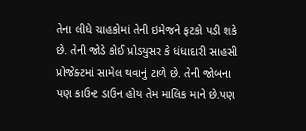તેના લીધે ચાહકોમાં તેની ઇમેજને ફટકો પડી શકે છે. તેની જોડે કોઈ પ્રોડયુસર કે ધંધાદારી સાહસી પ્રોજેક્ટમાં સામેલ થવાનું ટાળે છે. તેની જોબના પણ કાઉન્ટ ડાઉન હોય તેમ માલિક માને છે.પણ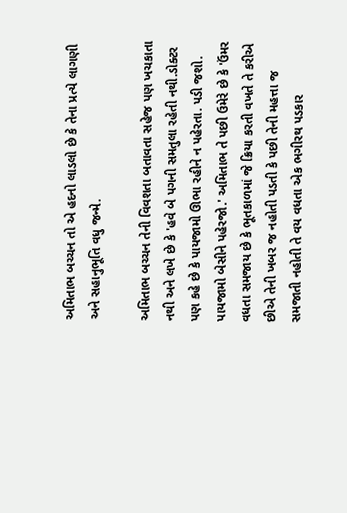અમિતાભ બચ્ચન તો એ હદનો લાડલો છે કે તેના પ્રત્યે લાગણી અને સહાનુભૂતિ વધુ જન્મે.

અમિતાભ બચ્ચન તેની વિવશતા બતાવતા સહેજ પણ ખચકાતા નથી અને લખે છે કે 'હવે બે પગની સમતુલા રહેતી નથી.ડોક્ટર પણ કહે છે કે પાયજામો ઊભા રહીને ન પહેરતા. પડી જશો. પાયજામો બેસીને પહેરજો.' અમિતાભ તે પછી ઉમેરે છે કે 'ઉંમર વધતા સમજાય છે કે ભૂતકાળમાં જે ક્રિયા કરતી વખતે તે કરીએ છીએ તેની ખબર જ નહોતી પડતી કે પછી તેની મહત્તા જ સમજાતી નહોતી તે વય વધતા એક ભગીરથ પડકાર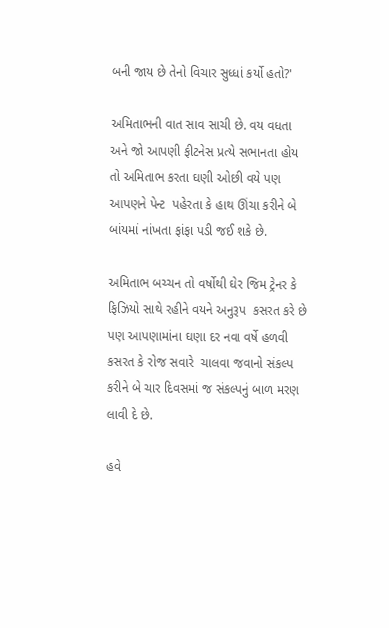બની જાય છે તેનો વિચાર સુધ્ધાં કર્યો હતો?'

અમિતાભની વાત સાવ સાચી છે. વય વધતા અને જો આપણી ફીટનેસ પ્રત્યે સભાનતા હોય તો અમિતાભ કરતા ઘણી ઓછી વયે પણ આપણને પેન્ટ  પહેરતા કે હાથ ઊંચા કરીને બે બાંયમાં નાંખતા ફાંફા પડી જઈ શકે છે.

અમિતાભ બચ્ચન તો વર્ષોથી ઘેર જિમ ટ્રેનર કે ફિઝિયો સાથે રહીને વયને અનુરૂપ  કસરત કરે છે પણ આપણામાંના ઘણા દર નવા વર્ષે હળવી કસરત કે રોજ સવારે  ચાલવા જવાનો સંકલ્પ કરીને બે ચાર દિવસમાં જ સંકલ્પનું બાળ મરણ લાવી દે છે.

હવે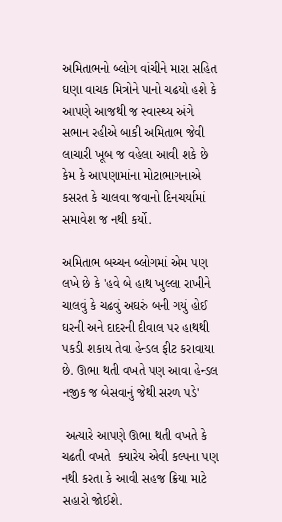અમિતાભનો બ્લોગ વાંચીને મારા સહિત ઘણા વાચક મિત્રોને પાનો ચઢયો હશે કે આપણે આજથી જ સ્વાસ્થ્ય અંગે સભાન રહીએ બાકી અમિતાભ જેવી લાચારી ખૂબ જ વહેલા આવી શકે છે કેમ કે આપણામાંના મોટાભાગનાએ કસરત કે ચાલવા જવાનો દિનચર્યામાં સમાવેશ જ નથી કર્યો.

અમિતાભ બચ્ચન બ્લોગમાં એમ પણ લખે છે કે 'હવે બે હાથ ખુલ્લા રાખીને ચાલવું કે ચઢવું અઘરું બની ગયું હોઈ ઘરની અને દાદરની દીવાલ પર હાથથી પકડી શકાય તેવા હેન્ડલ ફીટ કરાવાયા છે. ઊભા થતી વખતે પણ આવા હેન્ડલ નજીક જ બેસવાનું જેથી સરળ પડે'

 અત્યારે આપણે ઊભા થતી વખતે કે ચઢતી વખતે  ક્યારેય એવી કલ્પના પણ નથી કરતા કે આવી સહજ ક્રિયા માટે સહારો જોઈશે.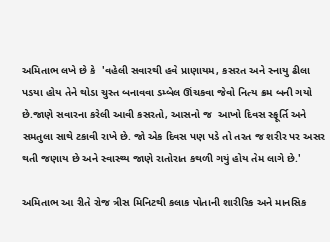અમિતાભ લખે છે કે  'વહેલી સવારથી હવે પ્રાણાયમ, કસરત અને સ્નાયુ ઢીલા પડયા હોય તેને થોડા ચુસ્ત બનાવવા ડમ્બેલ ઊંચકવા જેવો નિત્ય ક્રમ બની ગયો છે.જાણે સવારના કરેલી આવી કસરતો, આસનો જ  આખો દિવસ સ્ફૂર્તિ અને સમતુલા સાથે ટકાવી રાખે છે. જો એક દિવસ પણ પડે તો તરત જ શરીર પર અસર થતી જણાય છે અને સ્વાસ્થ્ય જાણે રાતોરાત કથળી ગયું હોય તેમ લાગે છે.'

અમિતાભ આ રીતે રોજ ત્રીસ મિનિટથી કલાક પોતાની શારીરિક અને માનસિક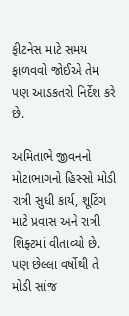ફીટનેસ માટે સમય ફાળવવો જોઈએ તેમ પણ આડકતરો નિર્દેશ કરે છે.

અમિતાભે જીવનનો મોટાભાગનો હિસ્સો મોડી રાત્રી સુધી કાર્ય, શૂટિંગ માટે પ્રવાસ અને રાત્રી શિફ્ટમાં વીતાવ્યો છે. પણ છેલ્લા વર્ષોથી તે મોડી સાંજ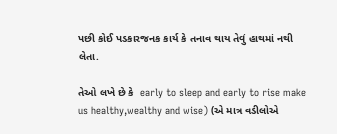પછી કોઈ પડકારજનક કાર્ય કે તનાવ થાય તેવું હાથમાં નથી લેતા.

તેઓ લખે છે કે  early to sleep and early to rise make us healthy,wealthy and wise) (એ માત્ર વડીલોએ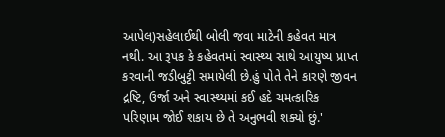આપેલ)સહેલાઈથી બોલી જવા માટેની કહેવત માત્ર નથી. આ રૂપક કે કહેવતમાં સ્વાસ્થ્ય સાથે આયુષ્ય પ્રાપ્ત કરવાની જડીબુટ્ટી સમાયેલી છે.હું પોતે તેને કારણે જીવન દ્રષ્ટિ, ઉર્જા અને સ્વાસ્થ્યમાં કઈ હદે ચમત્કારિક પરિણામ જોઈ શકાય છે તે અનુભવી શક્યો છું.'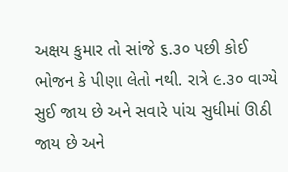અક્ષય કુમાર તો સાંજે ૬.૩૦ પછી કોઈ ભોજન કે પીણા લેતો નથી. રાત્રે ૯.૩૦ વાગ્યે સુઈ જાય છે અને સવારે પાંચ સુધીમાં ઊઠી જાય છે અને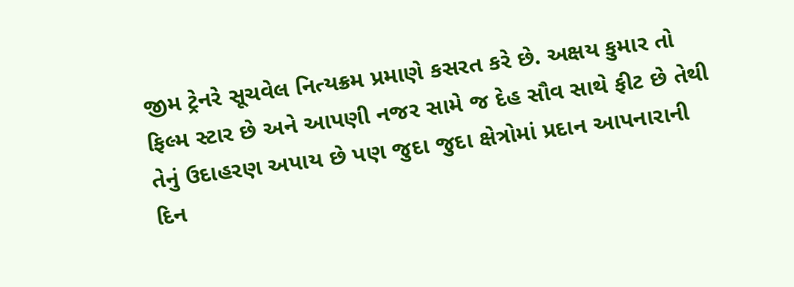જીમ ટ્રેનરે સૂચવેલ નિત્યક્રમ પ્રમાણે કસરત કરે છે. અક્ષય કુમાર તો ફિલ્મ સ્ટાર છે અને આપણી નજર સામે જ દેહ સૌવ સાથે ફીટ છે તેથી તેનું ઉદાહરણ અપાય છે પણ જુદા જુદા ક્ષેત્રોમાં પ્રદાન આપનારાની દિન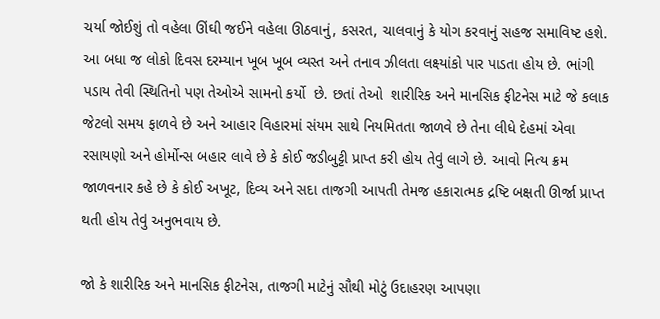ચર્યા જોઈશું તો વહેલા ઊંઘી જઈને વહેલા ઊઠવાનું, કસરત, ચાલવાનું કે યોગ કરવાનું સહજ સમાવિષ્ટ હશે. આ બધા જ લોકો દિવસ દરમ્યાન ખૂબ ખૂબ વ્યસ્ત અને તનાવ ઝીલતા લક્ષ્યાંકો પાર પાડતા હોય છે. ભાંગી પડાય તેવી સ્થિતિનો પણ તેઓએ સામનો કર્યો  છે. છતાં તેઓ  શારીરિક અને માનસિક ફીટનેસ માટે જે કલાક જેટલો સમય ફાળવે છે અને આહાર વિહારમાં સંયમ સાથે નિયમિતતા જાળવે છે તેના લીધે દેહમાં એવા રસાયણો અને હોર્મોન્સ બહાર લાવે છે કે કોઈ જડીબુટ્ટી પ્રાપ્ત કરી હોય તેવું લાગે છે. આવો નિત્ય ક્રમ જાળવનાર કહે છે કે કોઈ અખૂટ, દિવ્ય અને સદા તાજગી આપતી તેમજ હકારાત્મક દ્રષ્ટિ બક્ષતી ઊર્જા પ્રાપ્ત થતી હોય તેવું અનુભવાય છે.

જો કે શારીરિક અને માનસિક ફીટનેસ, તાજગી માટેનું સૌથી મોટું ઉદાહરણ આપણા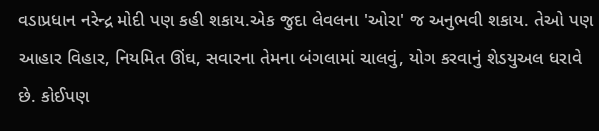વડાપ્રધાન નરેન્દ્ર મોદી પણ કહી શકાય.એક જુદા લેવલના 'ઓરા' જ અનુભવી શકાય. તેઓ પણ આહાર વિહાર, નિયમિત ઊંઘ, સવારના તેમના બંગલામાં ચાલવું, યોગ કરવાનું શેડયુઅલ ધરાવે છે. કોઈપણ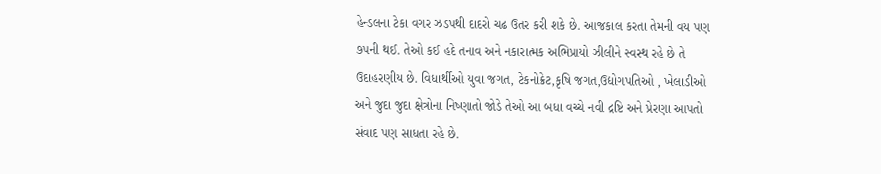હેન્ડલના ટેકા વગર ઝડપથી દાદરો ચઢ ઉતર કરી શકે છે. આજકાલ કરતા તેમની વય પણ ૭૫ની થઈ. તેઓ કઈ હદે તનાવ અને નકારાત્મક અભિપ્રાયો ઝીલીને સ્વસ્થ રહે છે તે ઉદાહરણીય છે. વિધાર્થીઓ યુવા જગત, ટેકનોક્રેટ,કૃષિ જગત,ઉદ્યોગપતિઓ , ખેલાડીઓ અને જુદા જુદા ક્ષેત્રોના નિષ્ણાતો જોડે તેઓ આ બધા વચ્ચે નવી દ્રષ્ટિ અને પ્રેરણા આપતો સંવાદ પણ સાધતા રહે છે.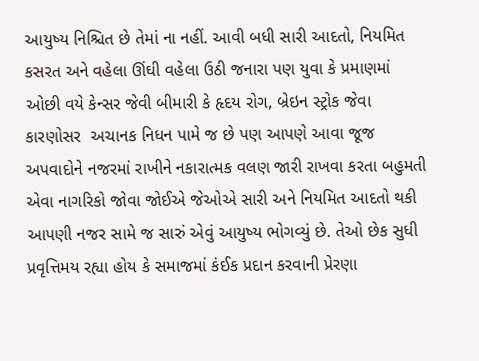આયુષ્ય નિશ્ચિત છે તેમાં ના નહીં. આવી બધી સારી આદતો, નિયમિત કસરત અને વહેલા ઊંઘી વહેલા ઉઠી જનારા પણ યુવા કે પ્રમાણમાં ઓછી વયે કેન્સર જેવી બીમારી કે હૃદય રોગ, બ્રેઇન સ્ટ્રોક જેવા કારણોસર  અચાનક નિધન પામે જ છે પણ આપણે આવા જૂજ અપવાદોને નજરમાં રાખીને નકારાત્મક વલણ જારી રાખવા કરતા બહુમતી એવા નાગરિકો જોવા જોઈએ જેઓએ સારી અને નિયમિત આદતો થકી આપણી નજર સામે જ સારું એવું આયુષ્ય ભોગવ્યું છે. તેઓ છેક સુધી પ્રવૃત્તિમય રહ્યા હોય કે સમાજમાં કંઈક પ્રદાન કરવાની પ્રેરણા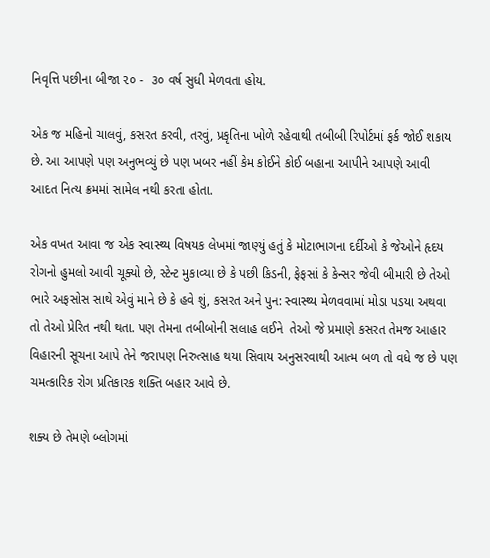નિવૃત્તિ પછીના બીજા ૨૦ -  ૩૦ વર્ષ સુધી મેળવતા હોય.

એક જ મહિનો ચાલવું, કસરત કરવી, તરવું, પ્રકૃતિના ખોળે રહેવાથી તબીબી રિપોર્ટમાં ફર્ક જોઈ શકાય છે. આ આપણે પણ અનુભવ્યું છે પણ ખબર નહીં કેમ કોઈને કોઈ બહાના આપીને આપણે આવી આદત નિત્ય ક્રમમાં સામેલ નથી કરતા હોતા.

એક વખત આવા જ એક સ્વાસ્થ્ય વિષયક લેખમાં જાણ્યું હતું કે મોટાભાગના દર્દીઓ કે જેઓને હૃદય રોગનો હુમલો આવી ચૂક્યો છે, સ્ટેન્ટ મુકાવ્યા છે કે પછી કિડની, ફેફસાં કે કેન્સર જેવી બીમારી છે તેઓ ભારે અફસોસ સાથે એવું માને છે કે હવે શું, કસરત અને પુન: સ્વાસ્થ્ય મેળવવામાં મોડા પડયા અથવા તો તેઓ પ્રેરિત નથી થતા. પણ તેમના તબીબોની સલાહ લઈને  તેઓ જે પ્રમાણે કસરત તેમજ આહાર વિહારની સૂચના આપે તેને જરાપણ નિરુત્સાહ થયા સિવાય અનુસરવાથી આત્મ બળ તો વધે જ છે પણ ચમત્કારિક રોગ પ્રતિકારક શક્તિ બહાર આવે છે.

શક્ય છે તેમણે બ્લોગમાં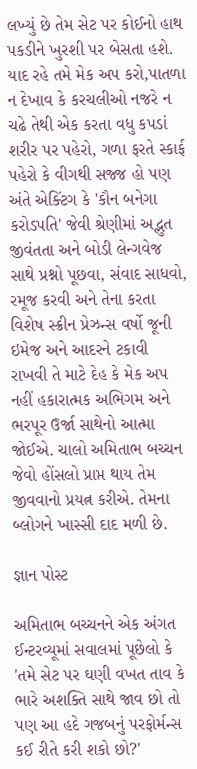લખ્યું છે તેમ સેટ પર કોઈનો હાથ પકડીને ખુરશી પર બેસતા હશે. યાદ રહે તમે મેક અપ કરો,પાતળા ન દેખાવ કે કરચલીઓ નજરે ન ચઢે તેથી એક કરતા વધુ કપડાં શરીર પર પહેરો, ગળા ફરતે સ્કાર્ફ પહેરો કે વીગથી સજ્જ હો પણ અંતે એક્ટિંગ કે 'કૌન બનેગા કરોડપતિ' જેવી શ્રેણીમાં અદ્ભુત જીવંતતા અને બોડી લેન્ગવેજ સાથે પ્રશ્નો પૂછવા, સંવાદ સાધવો, રમૂજ કરવી અને તેના કરતા વિશેષ સ્ક્રીન પ્રેઝન્સ વર્ષો જૂની ઇમેજ અને આદરને ટકાવી રાખવી તે માટે દેહ કે મેક અપ નહીં હકારાત્મક અભિગમ અને ભરપૂર ઉર્જા સાથેનો આત્મા જોઈએ. ચાલો અમિતાભ બચ્ચન જેવો હોંસલો પ્રાપ્ત થાય તેમ જીવવાનો પ્રયત્ન કરીએ. તેમના બ્લોગને ખાસ્સી દાદ મળી છે.

જ્ઞાન પોસ્ટ

અમિતાભ બચ્ચનને એક અંગત ઈન્ટરવ્યૂમાં સવાલમાં પૂછેલો કે 'તમે સેટ પર ઘણી વખત તાવ કે ભારે અશક્તિ સાથે જાવ છો તો પણ આ હદે ગજબનું પરફોર્મન્સ કઈ રીતે કરી શકો છો?'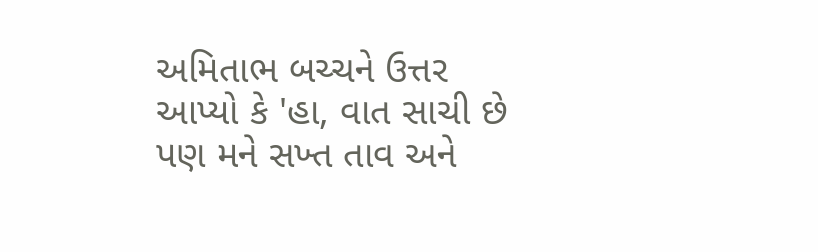અમિતાભ બચ્ચને ઉત્તર આપ્યો કે 'હા, વાત સાચી છે પણ મને સખ્ત તાવ અને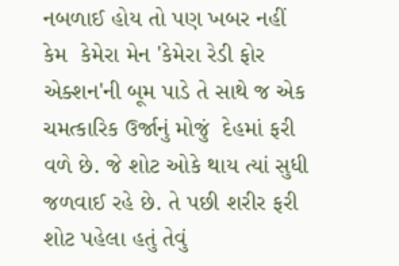નબળાઈ હોય તો પણ ખબર નહીં કેમ  કેમેરા મેન 'કેમેરા રેડી ફોર એક્શન'ની બૂમ પાડે તે સાથે જ એક ચમત્કારિક ઉર્જાનું મોજું  દેહમાં ફરી વળે છે. જે શોટ ઓકે થાય ત્યાં સુધી જળવાઈ રહે છે. તે પછી શરીર ફરી શોટ પહેલા હતું તેવું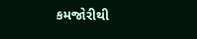કમજોરીથી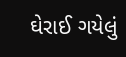ઘેરાઈ ગયેલું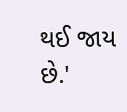થઈ જાય છે.'